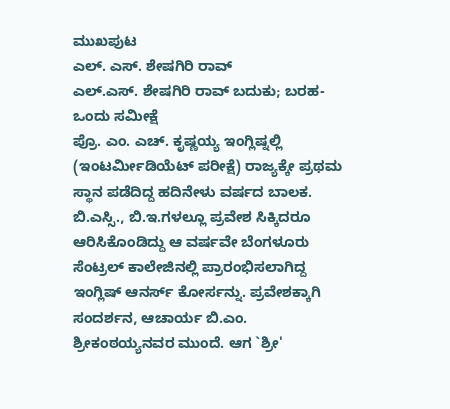ಮುಖಪುಟ
ಎಲ್. ಎಸ್. ಶೇಷಗಿರಿ ರಾವ್
ಎಲ್.ಎಸ್. ಶೇಷಗಿರಿ ರಾವ್ ಬದುಕು; ಬರಹ-ಒಂದು ಸಮೀಕ್ಷೆ
ಪ್ರೊ. ಎಂ. ಎಚ್. ಕೃಷ್ಣಯ್ಯ ಇಂಗ್ಲಿಷ್ನಲ್ಲಿ (ಇಂಟರ್ಮೀಡಿಯೆಟ್ ಪರೀಕ್ಷೆ) ರಾಜ್ಯಕ್ಕೇ ಪ್ರಥಮ ಸ್ಥಾನ ಪಡೆದಿದ್ದ ಹದಿನೇಳು ವರ್ಷದ ಬಾಲಕ. ಬಿ.ಎಸ್ಸಿ., ಬಿ.ಇ.ಗಳಲ್ಲೂ ಪ್ರವೇಶ ಸಿಕ್ಕಿದರೂ ಆರಿಸಿಕೊಂಡಿದ್ದು ಆ ವರ್ಷವೇ ಬೆಂಗಳೂರು ಸೆಂಟ್ರಲ್ ಕಾಲೇಜಿನಲ್ಲಿ ಪ್ರಾರಂಭಿಸಲಾಗಿದ್ದ ಇಂಗ್ಲಿಷ್ ಆನರ್ಸ್ ಕೋರ್ಸನ್ನು. ಪ್ರವೇಶಕ್ಕಾಗಿ ಸಂದರ್ಶನ, ಆಚಾರ್ಯ ಬಿ.ಎಂ. ಶ್ರೀಕಂಠಯ್ಯನವರ ಮುಂದೆ. ಆಗ `ಶ್ರೀ'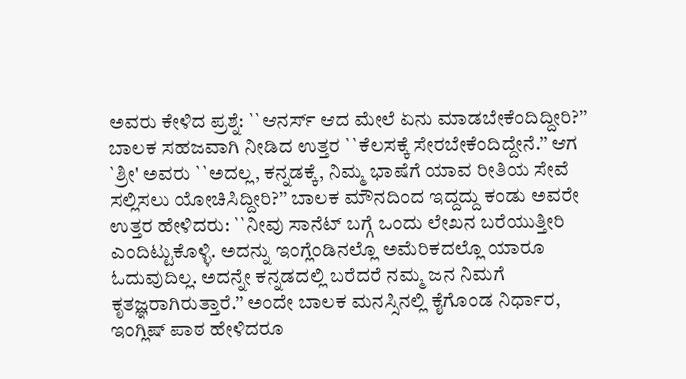ಅವರು ಕೇಳಿದ ಪ್ರಶ್ನೆ: ``ಆನರ್ಸ್ ಆದ ಮೇಲೆ ಏನು ಮಾಡಬೇಕೆಂದಿದ್ದೀರಿ?’’ ಬಾಲಕ ಸಹಜವಾಗಿ ನೀಡಿದ ಉತ್ತರ ``ಕೆಲಸಕ್ಕೆ ಸೇರಬೇಕೆಂದಿದ್ದೇನೆ.’’ ಆಗ `ಶ್ರೀ' ಅವರು ``ಅದಲ್ಲ, ಕನ್ನಡಕ್ಕೆ, ನಿಮ್ಮ ಭಾಷೆಗೆ ಯಾವ ರೀತಿಯ ಸೇವೆ ಸಲ್ಲಿಸಲು ಯೋಚಿಸಿದ್ದೀರಿ?’’ ಬಾಲಕ ಮೌನದಿಂದ ಇದ್ದದ್ದು ಕಂಡು ಅವರೇ ಉತ್ತರ ಹೇಳಿದರು: ``ನೀವು ಸಾನೆಟ್ ಬಗ್ಗೆ ಒಂದು ಲೇಖನ ಬರೆಯುತ್ತೀರಿ ಎಂದಿಟ್ಟುಕೊಳ್ಳಿ. ಅದನ್ನು ಇಂಗ್ಲೆಂಡಿನಲ್ಲೊ ಅಮೆರಿಕದಲ್ಲೊ ಯಾರೂ ಓದುವುದಿಲ್ಲ. ಅದನ್ನೇ ಕನ್ನಡದಲ್ಲಿ ಬರೆದರೆ ನಮ್ಮ ಜನ ನಿಮಗೆ ಕೃತಜ್ಞರಾಗಿರುತ್ತಾರೆ.’’ ಅಂದೇ ಬಾಲಕ ಮನಸ್ಸಿನಲ್ಲಿ ಕೈಗೊಂಡ ನಿರ್ಧಾರ, ಇಂಗ್ಲಿಷ್ ಪಾಠ ಹೇಳಿದರೂ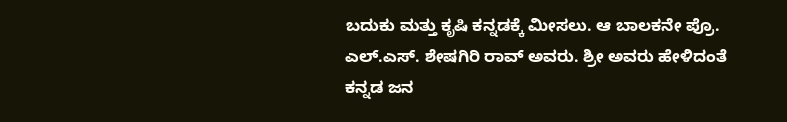ಬದುಕು ಮತ್ತು ಕೃಷಿ ಕನ್ನಡಕ್ಕೆ ಮೀಸಲು. ಆ ಬಾಲಕನೇ ಪ್ರೊ. ಎಲ್.ಎಸ್. ಶೇಷಗಿರಿ ರಾವ್ ಅವರು. ಶ್ರೀ ಅವರು ಹೇಳಿದಂತೆ ಕನ್ನಡ ಜನ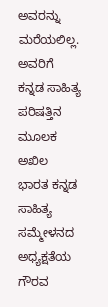ಅವರನ್ನು ಮರೆಯಲಿಲ್ಲ. ಅವರಿಗೆ ಕನ್ನಡ ಸಾಹಿತ್ಯ ಪರಿಷತ್ತಿನ ಮೂಲಕ ಅಖಿಲ ಭಾರತ ಕನ್ನಡ ಸಾಹಿತ್ಯ ಸಮ್ಮೇಳನದ ಅಧ್ಯಕ್ಷತೆಯ ಗೌರವ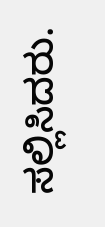ಸಲ್ಲಿಸಿದರು.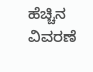ಹೆಚ್ಚಿನ ವಿವರಣೆ